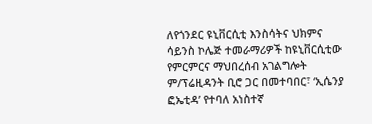ለየጎንደር ዩኒቨርሲቲ እንስሳትና ህክምና ሳይንስ ኮሌጅ ተመራማሪዎች ከዩኒቨርሲቲው የምርምርና ማህበረሰብ አገልግሎት ም/ፕሬዚዳንት ቢሮ ጋር በመተባበር፣ ‘ኢሴንያ ፎኤቲዳ’ የተባለ አነስተኛ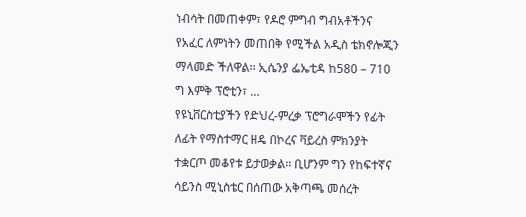ነብሳት በመጠቀም፣ የዶሮ ምግብ ግብአቶችንና የአፈር ለምነትን መጠበቅ የሚችል አዲስ ቴክኖሎጂን ማላመድ ችለዋል፡፡ ኢሴንያ ፌኤቲዳ ከ580 – 710 ግ እምቅ ፕሮቲን፣ …
የዩኒቨርስቲያችን የድህረ-ምረቃ ፕሮግራሞችን የፊት ለፊት የማስተማር ዘዴ በኮረና ቫይረስ ምክንያት ተቋርጦ መቆየቱ ይታወቃል፡፡ ቢሆንም ግን የከፍተኛና ሳይንስ ሚኒስቴር በሰጠው አቅጣጫ መሰረት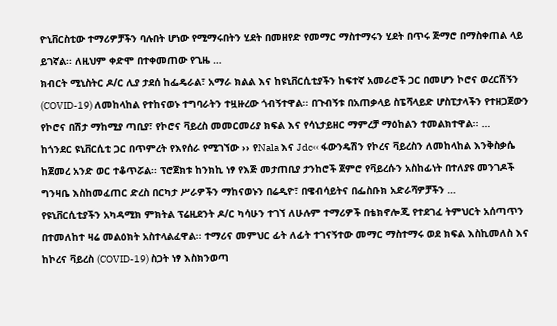ዮኒቨርስቲው ተማሪዎቻችን ባሉበት ሆነው የሚማሩበትን ሂደት በመዘየድ የመማር ማስተማሩን ሂደት በጥሩ ጅማሮ በማስቀጠል ላይ ይገኛል፡፡ ለዚህም ቀድሞ በተቀመጠው የጊዜ …
ክብርት ሚኒስትር ዶ/ር ሊያ ታደሰ ከፌዴራል፣ አማራ ክልል እና ከዩኒቨርሲቲያችን ከፍተኛ አመራሮች ጋር በመሆን ኮሮና ወረርሽኝን (COVID-19) ለመከላከል የተከናወኑ ተግባራትን ተዟዙረው ጎብኝተዋል፡፡ በጉብኝቱ በአጠቃላይ ስፔሻላይድ ሆስፒታላችን የተዘጋጀውን የኮሮና በሽታ ማከሚያ ጣቢያ፣ የኮሮና ቫይረስ መመርመሪያ ክፍል እና የሳኒታይዘር ማምረቻ ማዕከልን ተመልክተዋል፡፡ …
ከጎንደር ዩኒቨርሲቲ ጋር በጥምረት የእየሰራ የሚገኘው ›› የNala እና Jdc‹‹ ፋውንዴሽን የኮረና ቫይረስን ለመከላከል እንቅስቃሴ ከጀመረ አንድ ወር ተቆጥሯል፡፡ ፕሮጀክቱ ከንክኪ ነፃ የእጅ መታጠቢያ ታንከሮች ጀምሮ የቫይረሱን አስከፊነት በተለያዩ መንገዶች ግንዛቤ እስከመፈጠር ድረስ በርካታ ሥራዎችን ማከናወኑን በሬዲዮ፣ በዌብሳይትና በፌስቡክ አድራሻዎቻችን …
የዩኒቨርሲቲያችን አካዳሚክ ምክትል ፕሬዚደንት ዶ/ር ካሳሁን ተገኘ ለሁሉም ተማሪዎች በቴክኖሎጂ የተደገፈ ትምህርት አሰጣጥን በተመለከተ ዛሬ መልዕክት አስተላልፈዋል፡፡ ተማሪና መምህር ፊት ለፊት ተገናኝተው መማር ማስተማሩ ወደ ክፍል እስኪመለስ እና ከኮረና ቫይረስ (COVID-19) ስጋት ነፃ እስክንወጣ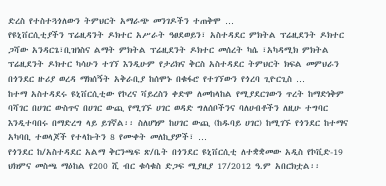ድረስ የተስተጓጎለውን ትምህርት አማራጭ መንገዶችን ተጠቅሞ …
የዩኒቨርሲቲያችን ፕሬዚዳንት ዶክተር አሥራት ዓፀደወይን፣ አስተዳደር ምክትል ፕሬዚደንት ዶክተር ጋሻው አንዳርጌ፣ቢዝነስና ልማት ምክትል ፕሬዚደንት ዶክተር መሰረት ካሴ ፣አካዳሚክ ምክትል ፕሬዚደንት ዶክተር ካሳሁን ተገኘ እንዲሁም የታሪክና ቅርስ አስተዳደር ትምህርት ክፍል መምህራን በጎንደር ዙሪያ ወረዳ ማክሰኝት አቅራቢያ ከሰሞኑ በቁፋሮ የተገኘውን የጎረባ ጊዮርጊስ …
ከተማ አስተዳደሩ ዩኒቨርሲቲው የኮረና ቫይረስን ቀድሞ ለመከላከል የሚያደርገውን ጥረት ከማድነቅም ባሻገር በሀገር ውስጥና በሀገር ውጪ የሚገኙ ሀገር ወዳድ ግለሰቦችንና ባለሀብቶችን ለዚሁ ተግባር እንዲተባበሩ በማድረግ ላይ ይገኛል፡፡ ስለሆነም ከሀገር ውጪ (ከዱባይ ሀገር) ከሚገኙ የጎንደር ከተማና አካባቢ ተወላጆች የተላኩትን 8 የሙቀት መለኪያዎች፣ …
የጎንደር ከ/አስተዳደር አልማ ቅርንጫፍ ጽ/ቤት በጎንደር ዩኒቨርሲቲ ለተቋቋመው አዲስ የኮቪድ-19 ህክምና መስጫ ማዕከል የ200 ሺ ብር ቁሳቁስ ድጋፍ ሚያዚያ 17/2012 ዓ.ም አበርክቷል፡፡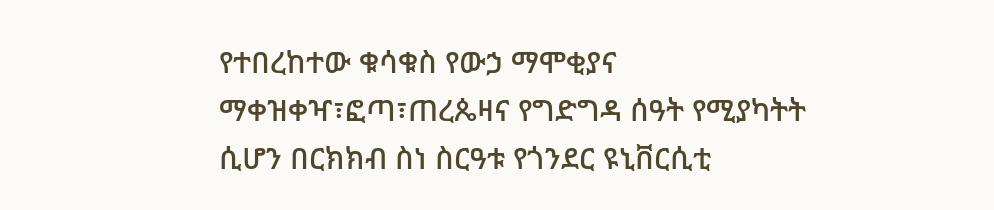የተበረከተው ቁሳቁስ የውኃ ማሞቂያና ማቀዝቀዣ፣ፎጣ፣ጠረጴዛና የግድግዳ ሰዓት የሚያካትት ሲሆን በርክክብ ስነ ስርዓቱ የጎንደር ዩኒቨርሲቲ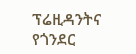ፕሬዚዳንትና የጎንደር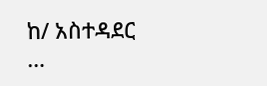ከ/ አስተዳደር …